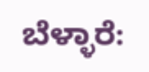ಬೆಳ್ಳಾರೆ: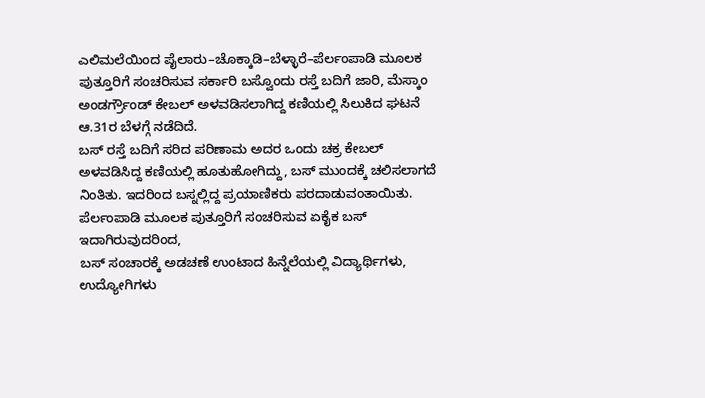ಎಲಿಮಲೆಯಿಂದ ಪೈಲಾರು–ಚೊಕ್ಕಾಡಿ–ಬೆಳ್ಳಾರೆ–ಪೆರ್ಲಂಪಾಡಿ ಮೂಲಕ ಪುತ್ತೂರಿಗೆ ಸಂಚರಿಸುವ ಸರ್ಕಾರಿ ಬಸ್ವೊಂದು ರಸ್ತೆ ಬದಿಗೆ ಜಾರಿ, ಮೆಸ್ಕಾಂ ಅಂಡರ್ಗ್ರೌಂಡ್ ಕೇಬಲ್ ಅಳವಡಿಸಲಾಗಿದ್ದ ಕಣಿಯಲ್ಲಿ ಸಿಲುಕಿದ ಘಟನೆ ಆ.31ರ ಬೆಳಗ್ಗೆ ನಡೆದಿದೆ.
ಬಸ್ ರಸ್ತೆ ಬದಿಗೆ ಸರಿದ ಪರಿಣಾಮ ಅದರ ಒಂದು ಚಕ್ರ ಕೇಬಲ್ ಅಳವಡಿಸಿದ್ದ ಕಣಿಯಲ್ಲಿ ಹೂತುಹೋಗಿದ್ದು, ಬಸ್ ಮುಂದಕ್ಕೆ ಚಲಿಸಲಾಗದೆ ನಿಂತಿತು. ಇದರಿಂದ ಬಸ್ನಲ್ಲಿದ್ದ ಪ್ರಯಾಣಿಕರು ಪರದಾಡುವಂತಾಯಿತು.
ಪೆರ್ಲಂಪಾಡಿ ಮೂಲಕ ಪುತ್ತೂರಿಗೆ ಸಂಚರಿಸುವ ಏಕೈಕ ಬಸ್ ಇದಾಗಿರುವುದರಿಂದ,
ಬಸ್ ಸಂಚಾರಕ್ಕೆ ಅಡಚಣೆ ಉಂಟಾದ ಹಿನ್ನೆಲೆಯಲ್ಲಿ ವಿದ್ಯಾರ್ಥಿಗಳು, ಉದ್ಯೋಗಿಗಳು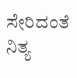ಸೇರಿದಂತೆ ನಿತ್ಯ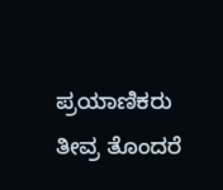ಪ್ರಯಾಣಿಕರು ತೀವ್ರ ತೊಂದರೆ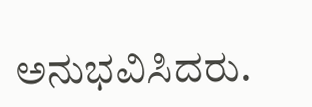ಅನುಭವಿಸಿದರು.